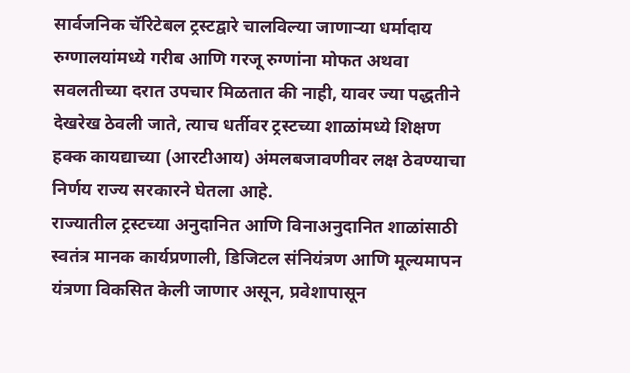सार्वजनिक चॅरिटेबल ट्रस्टद्वारे चालविल्या जाणाऱ्या धर्मादाय रुग्णालयांमध्ये गरीब आणि गरजू रुग्णांना मोफत अथवा सवलतीच्या दरात उपचार मिळतात की नाही, यावर ज्या पद्धतीने देखरेख ठेवली जाते, त्याच धर्तीवर ट्रस्टच्या शाळांमध्ये शिक्षण हक्क कायद्याच्या (आरटीआय) अंमलबजावणीवर लक्ष ठेवण्याचा निर्णय राज्य सरकारने घेतला आहे.
राज्यातील ट्रस्टच्या अनुदानित आणि विनाअनुदानित शाळांसाठी स्वतंत्र मानक कार्यप्रणाली, डिजिटल संनियंत्रण आणि मूल्यमापन यंत्रणा विकसित केली जाणार असून, प्रवेशापासून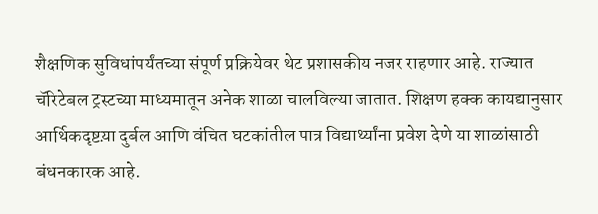शैक्षणिक सुविधांपर्यंतच्या संपूर्ण प्रक्रियेवर थेट प्रशासकीय नजर राहणार आहे. राज्यात चॅरिटेबल ट्रस्टच्या माध्यमातून अनेक शाळा चालविल्या जातात. शिक्षण हक्क कायद्यानुसार आर्थिकदृष्टय़ा दुर्बल आणि वंचित घटकांतील पात्र विद्यार्थ्यांना प्रवेश देणे या शाळांसाठी बंधनकारक आहे.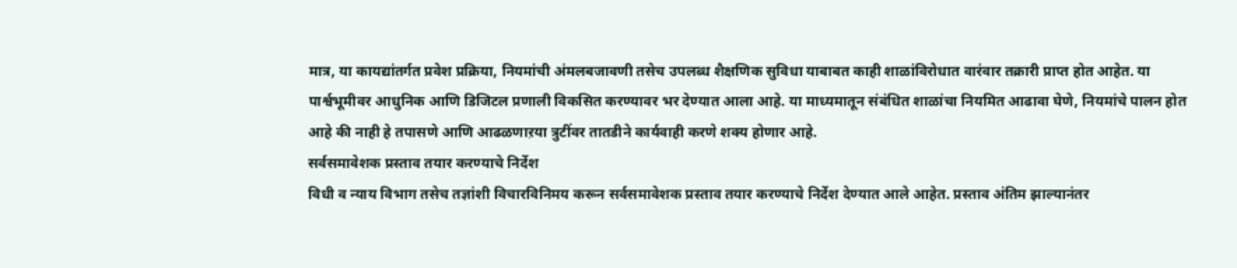मात्र, या कायद्यांतर्गत प्रवेश प्रक्रिया, नियमांची अंमलबजावणी तसेच उपलब्ध शैक्षणिक सुविधा याबाबत काही शाळांविरोधात वारंवार तक्रारी प्राप्त होत आहेत. या पार्श्वभूमीवर आधुनिक आणि डिजिटल प्रणाली विकसित करण्यावर भर देण्यात आला आहे. या माध्यमातून संबंधित शाळांचा नियमित आढावा घेणे, नियमांचे पालन होत आहे की नाही हे तपासणे आणि आढळणाऱया त्रुटींवर तातडीने कार्यवाही करणे शक्य होणार आहे.
सर्वसमावेशक प्रस्ताव तयार करण्याचे निर्देश
विधी व न्याय विभाग तसेच तज्ञांशी विचारविनिमय करून सर्वसमावेशक प्रस्ताव तयार करण्याचे निर्देश देण्यात आले आहेत. प्रस्ताव अंतिम झाल्यानंतर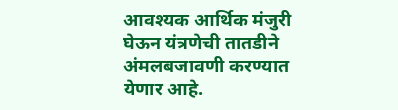आवश्यक आर्थिक मंजुरी घेऊन यंत्रणेची तातडीने अंमलबजावणी करण्यात येणार आहे.